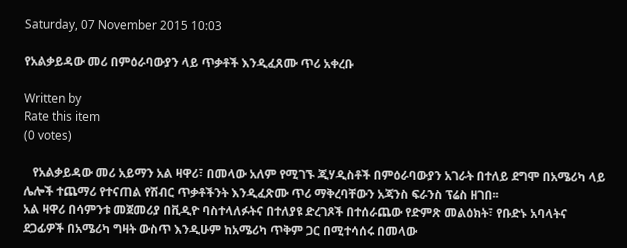Saturday, 07 November 2015 10:03

የአልቃይዳው መሪ በምዕራባውያን ላይ ጥቃቶች እንዲፈጸሙ ጥሪ አቀረቡ

Written by
Rate this item
(0 votes)

   የአልቃይዳው መሪ አይማን አል ዛዋሪ፣ በመላው አለም የሚገኙ ጂሃዲስቶች በምዕራባውያን አገራት በተለይ ደግሞ በአሜሪካ ላይ ሌሎች ተጨማሪ የተናጠል የሽብር ጥቃቶችንት እንዲፈጽሙ ጥሪ ማቅረባቸውን አጃንስ ፍራንስ ፕሬስ ዘገበ፡፡
አል ዛዋሪ በሳምንቱ መጀመሪያ በቪዲዮ ባስተላለፉትና በተለያዩ ድረገጾች በተሰራጨው የድምጽ መልዕክት፣ የቡድኑ አባላትና ደጋፊዎች በአሜሪካ ግዛት ውስጥ እንዲሁም ከአሜሪካ ጥቅም ጋር በሚተሳሰሩ በመላው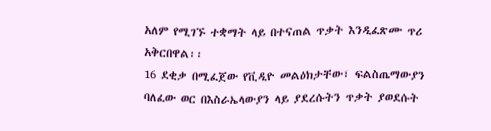አለም የሚገኙ ተቋማት ላይ በተናጠል ጥቃት እንዲፈጽሙ ጥሪ አቅርበዋል፡፡
16 ደቂቃ በሚፈጀው የቪዲዮ መልዕክታቸው፣ ፍልስጤማውያን ባለፈው ወር በእስራኤላውያን ላይ ያደረሱትን ጥቃት ያወደሱት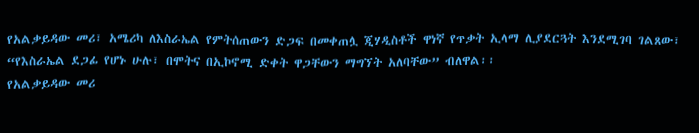የአልቃይዳው መሪ፣ አሜሪካ ለእስራኤል የምትሰጠውን ድጋፍ በመቀጠሏ ጂሃዲስቶች ዋነኛ የጥቃት ኢላማ ሊያደርጓት እንደሚገባ ገልጸው፣ “የእስራኤል ደጋፊ የሆኑ ሁሉ፣ በሞትና በኢኮኖሚ ድቀት ዋጋቸውን ማግኘት አለባቸው” ብለዋል፡፡
የአልቃይዳው መሪ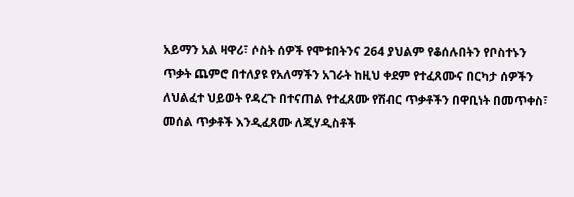አይማን አል ዛዋሪ፣ ሶስት ሰዎች የሞቱበትንና 264 ያህልም የቆሰሉበትን የቦስተኑን ጥቃት ጨምሮ በተለያዩ የአለማችን አገራት ከዚህ ቀደም የተፈጸሙና በርካታ ሰዎችን ለህልፈተ ህይወት የዳረጉ በተናጠል የተፈጸሙ የሽብር ጥቃቶችን በዋቢነት በመጥቀስ፣ መሰል ጥቃቶች እንዲፈጸሙ ለጂሃዲስቶች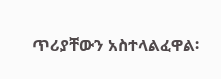ጥሪያቸውን አስተላልፈዋል፡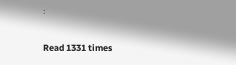፡

Read 1331 times